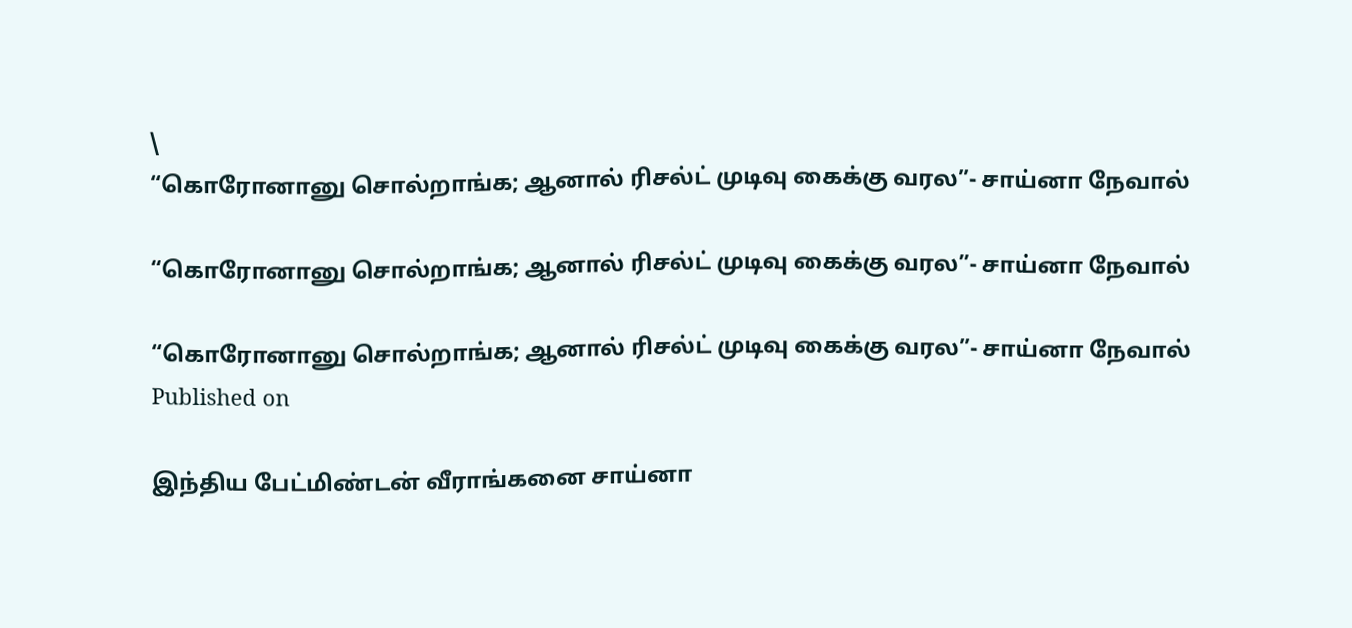\
“கொரோனானு சொல்றாங்க; ஆனால் ரிசல்ட் முடிவு கைக்கு வரல”- சாய்னா நேவால்

“கொரோனானு சொல்றாங்க; ஆனால் ரிசல்ட் முடிவு கைக்கு வரல”- சாய்னா நேவால்

“கொரோனானு சொல்றாங்க; ஆனால் ரிசல்ட் முடிவு கைக்கு வரல”- சாய்னா நேவால்
Published on

இந்திய பேட்மிண்டன் வீராங்கனை சாய்னா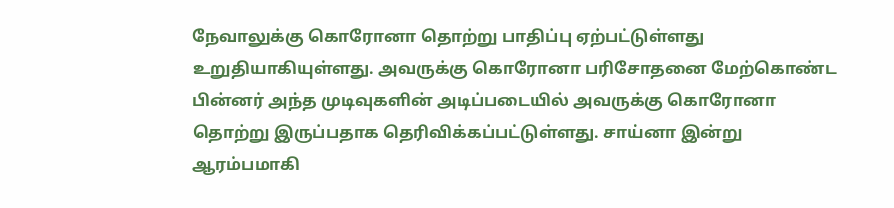நேவாலுக்கு கொரோனா தொற்று பாதிப்பு ஏற்பட்டுள்ளது உறுதியாகியுள்ளது. அவருக்கு கொரோனா பரிசோதனை மேற்கொண்ட பின்னர் அந்த முடிவுகளின் அடிப்படையில் அவருக்கு கொரோனா தொற்று இருப்பதாக தெரிவிக்கப்பட்டுள்ளது. சாய்னா இன்று ஆரம்பமாகி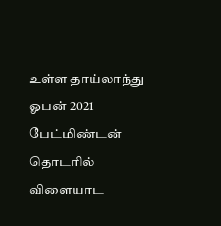உள்ள தாய்லாந்து ஓபன் 2021 பேட்மிண்டன் தொடரில் விளையாட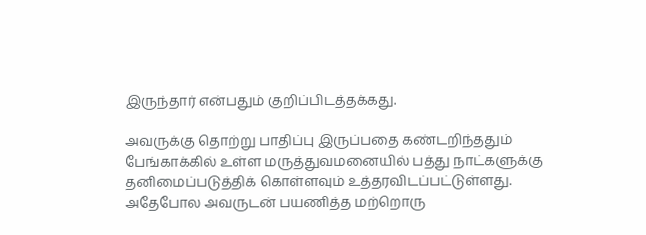இருந்தார் என்பதும் குறிப்பிடத்தக்கது.

அவருக்கு தொற்று பாதிப்பு இருப்பதை கண்டறிந்ததும் பேங்காக்கில் உள்ள மருத்துவமனையில் பத்து நாட்களுக்கு தனிமைப்படுத்திக் கொள்ளவும் உத்தரவிடப்பட்டுள்ளது. அதேபோல அவருடன் பயணித்த மற்றொரு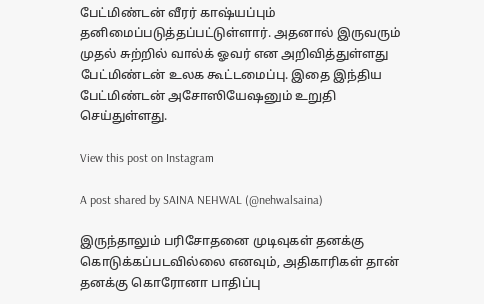பேட்மிண்டன் வீரர் காஷ்யப்பும் தனிமைப்படுத்தப்பட்டுள்ளார். அதனால் இருவரும் முதல் சுற்றில் வால்க் ஓவர் என அறிவித்துள்ளது பேட்மிண்டன் உலக கூட்டமைப்பு. இதை இந்திய பேட்மிண்டன் அசோஸியேஷனும் உறுதி செய்துள்ளது.

View this post on Instagram

A post shared by SAINA NEHWAL (@nehwalsaina)

இருந்தாலும் பரிசோதனை முடிவுகள் தனக்கு கொடுக்கப்படவில்லை எனவும், அதிகாரிகள் தான் தனக்கு கொரோனா பாதிப்பு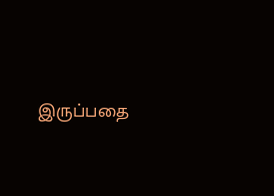இருப்பதை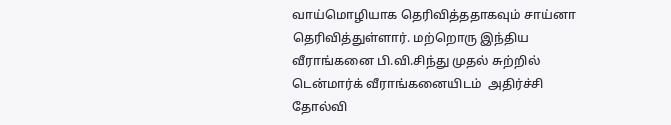வாய்மொழியாக தெரிவித்ததாகவும் சாய்னா தெரிவித்துள்ளார். மற்றொரு இந்திய வீராங்கனை பி.வி.சிந்து முதல் சுற்றில் டென்மார்க் வீராங்கனையிடம்  அதிர்ச்சி தோல்வி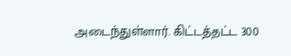அடைந்துள்ளார். கிட்டத்தட்ட 300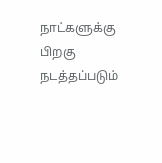நாட்களுக்கு பிறகு நடத்தப்படும்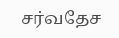சர்வதேச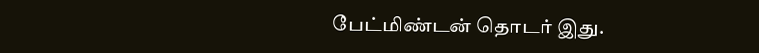பேட்மிண்டன் தொடர் இது.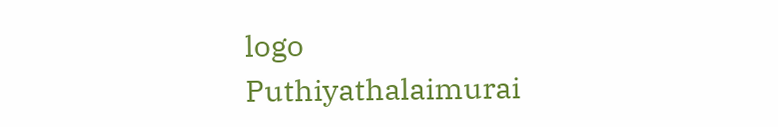logo
Puthiyathalaimurai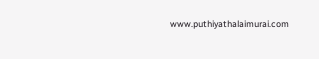www.puthiyathalaimurai.com